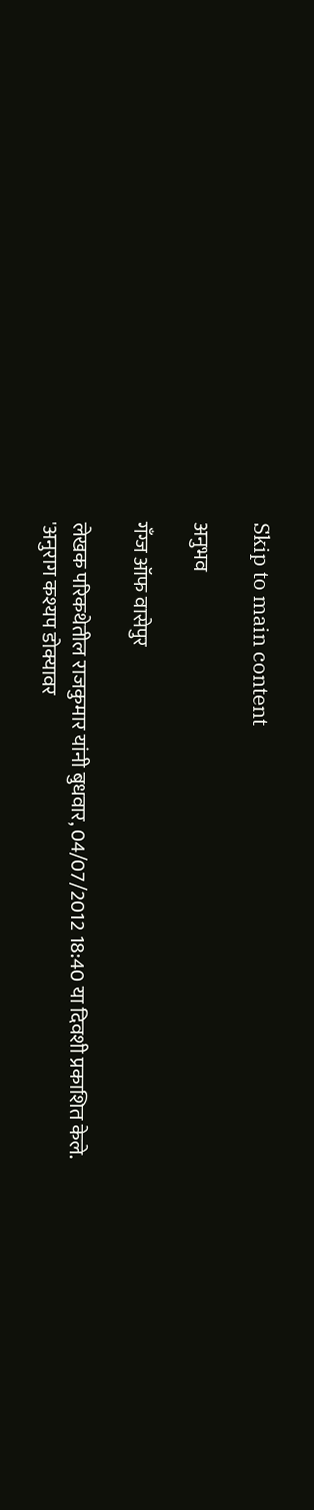Skip to main content

अनुभव

गँग्ज ऑफ वासेपुर

लेखक परिकथेतील राजकुमार यांनी बुधवार, 04/07/2012 18:40 या दिवशी प्रकाशित केले.
'अनुराग कश्यप डोक्यावर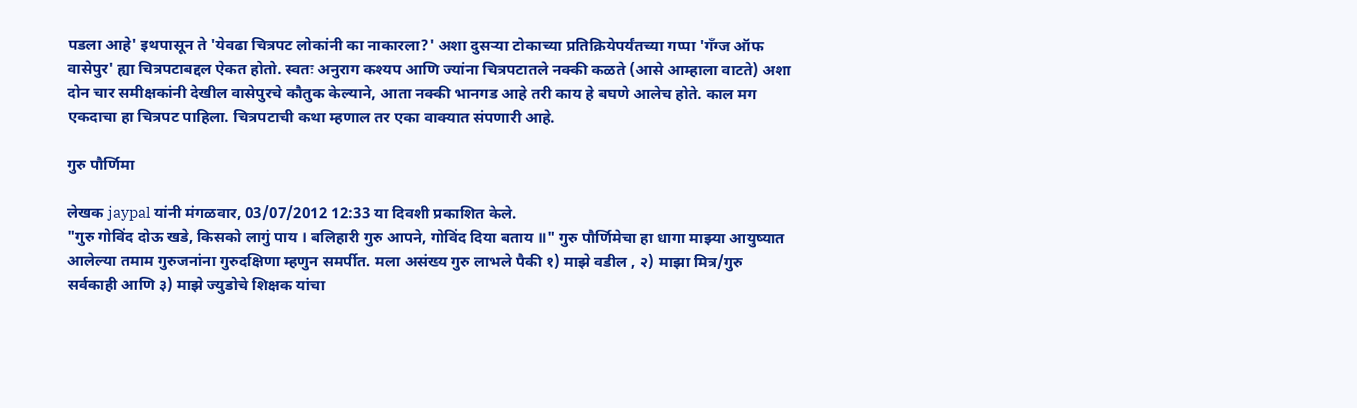पडला आहे' इथपासून ते 'येवढा चित्रपट लोकांनी का नाकारला?' अशा दुसर्‍या टोकाच्या प्रतिक्रियेपर्यंतच्या गप्पा 'गँग्ज ऑफ वासेपुर' ह्या चित्रपटाबद्दल ऐकत होतो. स्वतः अनुराग कश्यप आणि ज्यांना चित्रपटातले नक्की कळते (आसे आम्हाला वाटते) अशा दोन चार समीक्षकांनी देखील वासेपुरचे कौतुक केल्याने, आता नक्की भानगड आहे तरी काय हे बघणे आलेच होते. काल मग एकदाचा हा चित्रपट पाहिला. चित्रपटाची कथा म्हणाल तर एका वाक्यात संपणारी आहे.

गुरु पौर्णिमा

लेखक jaypal यांनी मंगळवार, 03/07/2012 12:33 या दिवशी प्रकाशित केले.
"गुरु गोविंद दोऊ खडे, किसको लागुं पाय । बलिहारी गुरु आपने, गोविंद दिया बताय ॥" गुरु पौर्णिमेचा हा धागा माझ्या आयुष्यात आलेल्या तमाम गुरुजनांना गुरुदक्षिणा म्हणुन समर्पीत. मला असंख्य गुरु लाभले पैकी १) माझे वडील , २) माझा मित्र/गुरु सर्वकाही आणि ३) माझे ज्युडोचे शिक्षक यांचा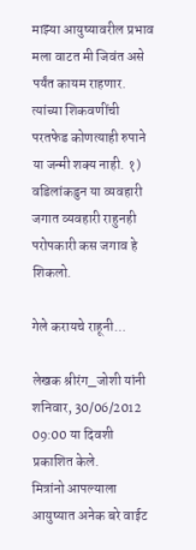माझ्या आयुष्यावरील प्रभाव मला वाटत मी जिवंत असे पर्यंत कायम राहणार. त्यांच्या शिकवणींची परतफेड कोणत्याही रुपाने या जन्मी शक्य नाही. १) वडिलांकडुन या व्यवहारी जगात व्यवहारी राहुनही परोपकारी कस जगाव हे शिकलो.

गेले करायचे राहूनी...

लेखक श्रीरंग_जोशी यांनी शनिवार, 30/06/2012 09:00 या दिवशी प्रकाशित केले.
मित्रांनो आपल्याला आयुष्यात अनेक बरे वाईट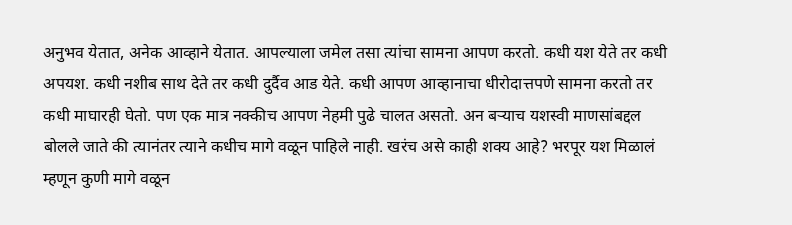अनुभव येतात, अनेक आव्हाने येतात. आपल्याला जमेल तसा त्यांचा सामना आपण करतो. कधी यश येते तर कधी अपयश. कधी नशीब साथ देते तर कधी दुर्दैव आड येते. कधी आपण आव्हानाचा धीरोदात्तपणे सामना करतो तर कधी माघारही घेतो. पण एक मात्र नक्कीच आपण नेहमी पुढे चालत असतो. अन बऱ्याच यशस्वी माणसांबद्दल बोलले जाते की त्यानंतर त्याने कधीच मागे वळून पाहिले नाही. खरंच असे काही शक्य आहे? भरपूर यश मिळालं म्हणून कुणी मागे वळून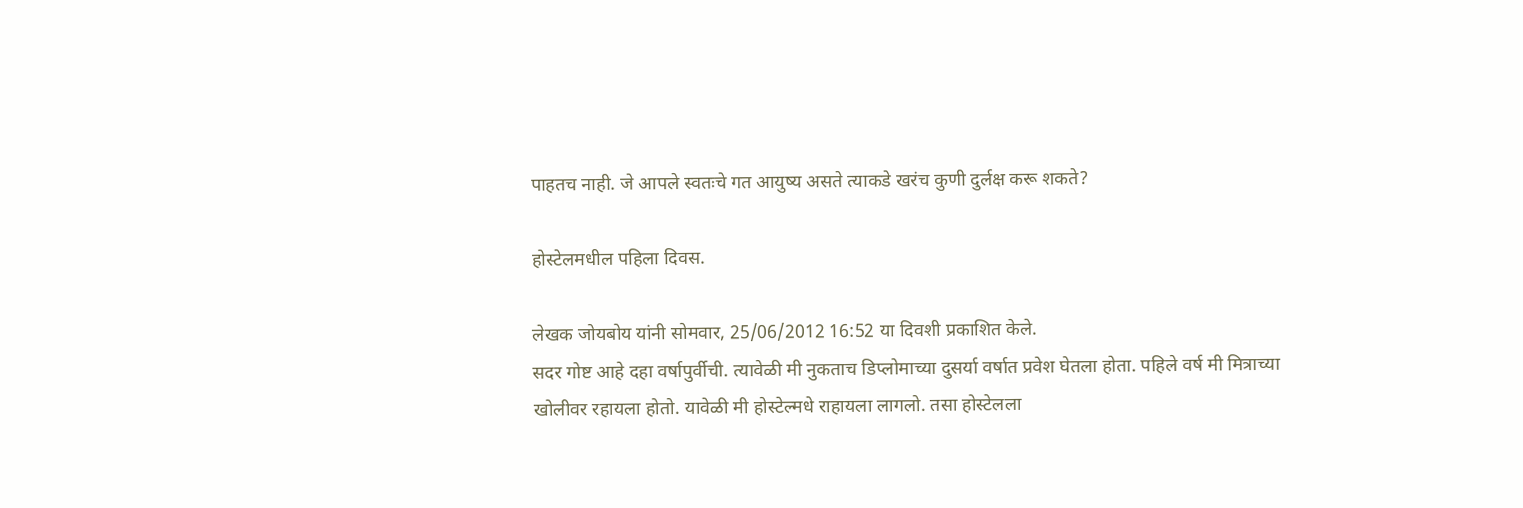पाहतच नाही. जे आपले स्वतःचे गत आयुष्य असते त्याकडे खरंच कुणी दुर्लक्ष करू शकते?

होस्टेलमधील पहिला दिवस.

लेखक जोयबोय यांनी सोमवार, 25/06/2012 16:52 या दिवशी प्रकाशित केले.
सदर गोष्ट आहे दहा वर्षापुर्वीची. त्यावेळी मी नुकताच डिप्लोमाच्या दुसर्या वर्षात प्रवेश घेतला होता. पहिले वर्ष मी मित्राच्या खोलीवर रहायला होतो. यावेळी मी होस्टेल्मधे राहायला लागलो. तसा होस्टेलला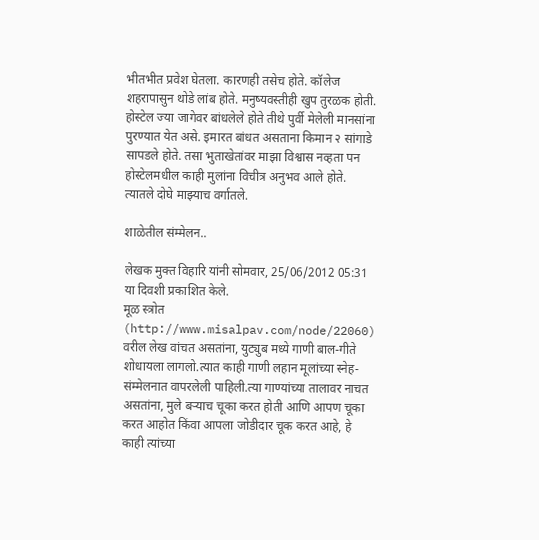भीतभीत प्रवेश घेतला. कारणही तसेच होते. कॉलेज शहरापासुन थोडे लांब होते. मनुष्यवस्तीही खुप तुरळक होती. होस्टेल ज्या जागेवर बांधलेले होते तीथे पुर्वी मेलेली मानसांना पुरण्यात येत असे. इमारत बांधत असताना किमान २ सांगाडे सापडले होते. तसा भुताखेतांवर माझा विश्वास नव्हता पन होस्टेलमधील काही मुलांना विचीत्र अनुभव आले होते. त्यातले दोघे माझ्याच वर्गातले.

शाळेतील संम्मेलन..

लेखक मुक्त विहारि यांनी सोमवार, 25/06/2012 05:31 या दिवशी प्रकाशित केले.
मूळ स्त्रोत (http://www.misalpav.com/node/22060) वरील लेख वांचत असतांना, युट्युब मध्ये गाणी बाल-गीते शोधायला लागलो.त्यात काही गाणी लहान मूलांच्या स्नेह-संम्मेलनात वापरलेली पाहिली.त्या गाण्यांच्या तालावर नाचत असतांना, मुले बर्‍याच चूका करत होती आणि आपण चूका करत आहोत किंवा आपला जोडीदार चूक करत आहे, हे काही त्यांच्या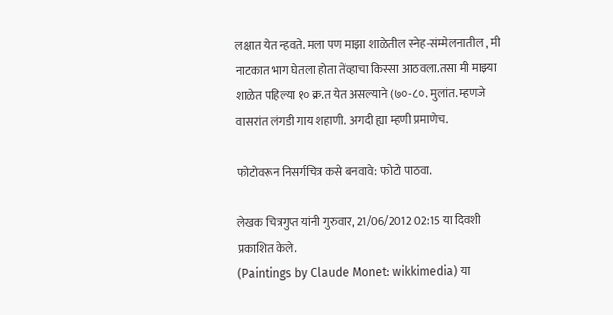लक्षात येत न्हवते. मला पण माझा शाळेतील स्नेह-संम्मेलनातील , मी नाटकात भाग घेतला होता तेंव्हाचा किस्सा आठवला.तसा मी माझ्या शाळेत पहिल्या १० क्र.त येत असल्याने (७०-८०. मुलांत. म्हणजे वासरांत लंगडी गाय शहाणी. अगदी ह्या म्हणी प्रमाणेच.

फोटोवरून निसर्गचित्र कसे बनवावे: फोटो पाठवा.

लेखक चित्रगुप्त यांनी गुरुवार, 21/06/2012 02:15 या दिवशी प्रकाशित केले.
(Paintings by Claude Monet: wikkimedia) या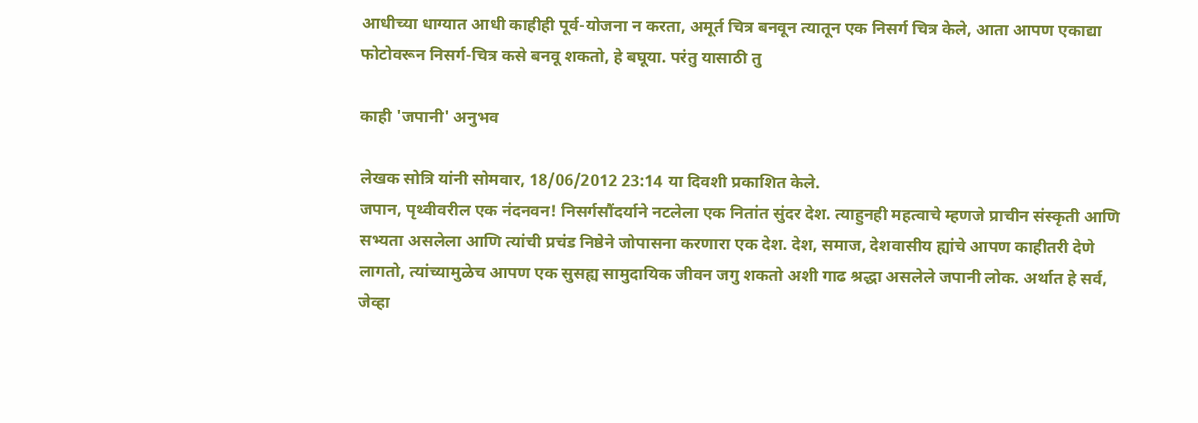आधीच्या धाग्यात आधी काहीही पूर्व-योजना न करता, अमूर्त चित्र बनवून त्यातून एक निसर्ग चित्र केले, आता आपण एकाद्या फोटोवरून निसर्ग-चित्र कसे बनवू शकतो, हे बघूया. परंतु यासाठी तु

काही 'जपानी' अनुभव

लेखक सोत्रि यांनी सोमवार, 18/06/2012 23:14 या दिवशी प्रकाशित केले.
जपान, पृथ्वीवरील एक नंदनवन! निसर्गसौंदर्याने नटलेला एक नितांत सुंदर देश. त्याहुनही महत्वाचे म्हणजे प्राचीन संस्कृती आणि सभ्यता असलेला आणि त्यांची प्रचंड निष्ठेने जोपासना करणारा एक देश. देश, समाज, देशवासीय ह्यांचे आपण काहीतरी देणे लागतो, त्यांच्यामुळेच आपण एक सुसह्य सामुदायिक जीवन जगु शकतो अशी गाढ श्रद्धा असलेले जपानी लोक. अर्थात हे सर्व, जेव्हा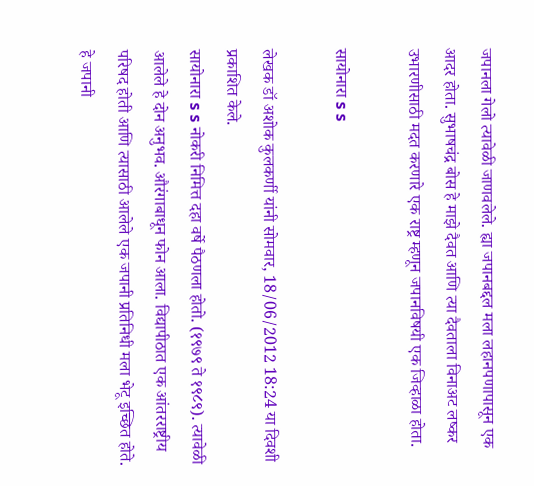जपानला गेलो त्यावेळी जाणवलेले. ह्या जपानबद्दल मला लहानपणापासून एक आदर होता. सुभाषचंद्र बोस हे माझे दैवत आणि त्या दैवताला विनाअट लष्कर उभारणीसाठी मदत करणारे एक राष्ट्र म्हणून जपानविषयी एक जिव्हाळा होता.

सायोनारा s s

लेखक डॉ अशोक कुलकर्णी यांनी सोमवार, 18/06/2012 18:24 या दिवशी प्रकाशित केले.
सायोनारा s s नोकरी निमित्त दहा वर्षे पैठणला होतो. (१९७९ ते १९८९). त्यावेळी आलेले हे दोन अनुभव. औरंगाबाधून फोन आला. विद्यापीठात एक आंतरराष्ट्रीय परिषद होती आणि त्यासाठी आलेले एक जपानी प्रतिनिधी मला भेटू इच्छित होते. हे जपानी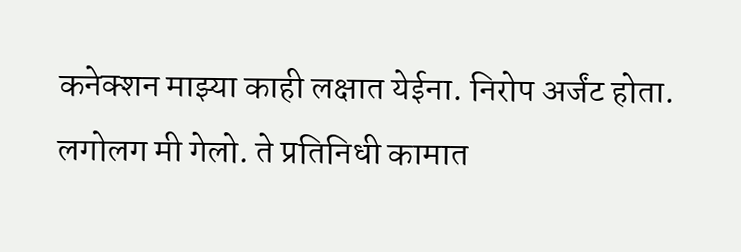कनेक्शन माझ्या काही लक्षात येईना. निरोप अर्जंट होता. लगोलग मी गेलो. ते प्रतिनिधी कामात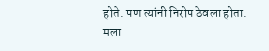होते. पण त्यांनी निरोप ठेवला होता. मला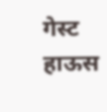गेस्ट हाऊस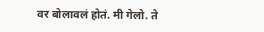वर बोलावलं होतं. मी गेलो. ते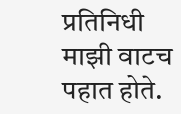प्रतिनिधी माझी वाटच पहात होते.